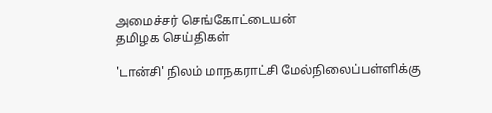அமைச்சர் செங்கோட்டையன்
தமிழக செய்திகள்

'டான்சி' நிலம் மாநகராட்சி மேல்நிலைப்பள்ளிக்கு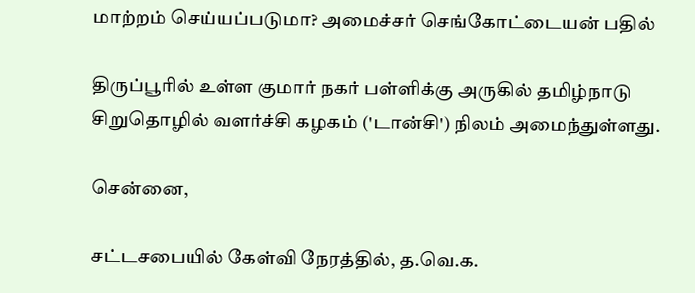மாற்றம் செய்யப்படுமா? அமைச்சர் செங்கோட்டையன் பதில்

திருப்பூரில் உள்ள குமார் நகர் பள்ளிக்கு அருகில் தமிழ்நாடு சிறுதொழில் வளர்ச்சி கழகம் ('டான்சி') நிலம் அமைந்துள்ளது.

சென்னை,

சட்டசபையில் கேள்வி நேரத்தில், த.வெ.க.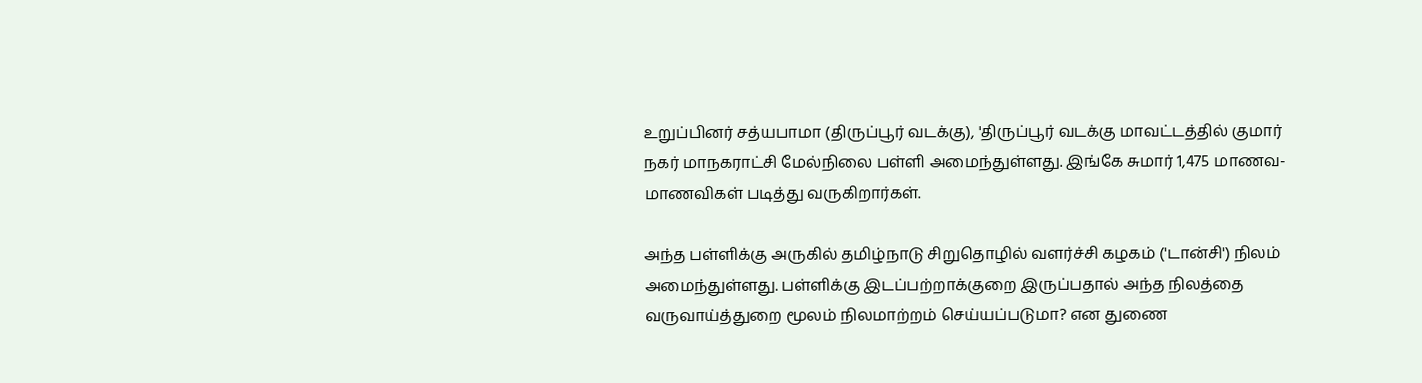உறுப்பினர் சத்யபாமா (திருப்பூர் வடக்கு), 'திருப்பூர் வடக்கு மாவட்டத்தில் குமார் நகர் மாநகராட்சி மேல்நிலை பள்ளி அமைந்துள்ளது. இங்கே சுமார் 1,475 மாணவ-மாணவிகள் படித்து வருகிறார்கள்.

அந்த பள்ளிக்கு அருகில் தமிழ்நாடு சிறுதொழில் வளர்ச்சி கழகம் ('டான்சி') நிலம் அமைந்துள்ளது. பள்ளிக்கு இடப்பற்றாக்குறை இருப்பதால் அந்த நிலத்தை வருவாய்த்துறை மூலம் நிலமாற்றம் செய்யப்படுமா? என துணை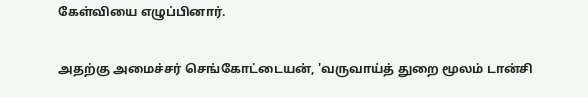கேள்வியை எழுப்பினார்.

அதற்கு அமைச்சர் செங்கோட்டையன், 'வருவாய்த் துறை மூலம் டான்சி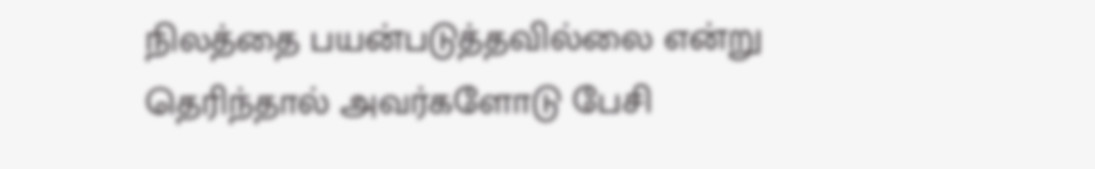நிலத்தை பயன்படுத்தவில்லை என்று தெரிந்தால் அவர்களோடு பேசி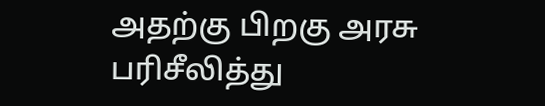அதற்கு பிறகு அரசு பரிசீலித்து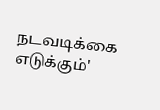நடவடிக்கை எடுக்கும்'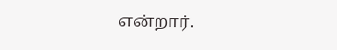என்றார்.